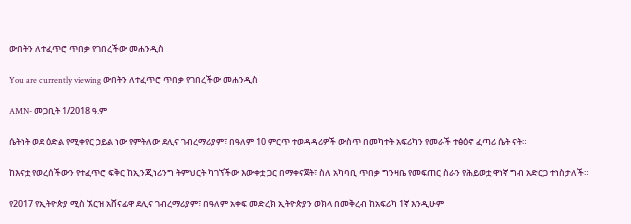ውበትን ለተፈጥሮ ጥበቃ የገበረችው መሐንዲስ

You are currently viewing ውበትን ለተፈጥሮ ጥበቃ የገበረችው መሐንዲስ

AMN- መጋቢት 1/2018 ዓ.ም

ሴትነት ወደ ዕድል የሚቀየር ኃይል ነው የምትለው ደሊና ገብረማሪያም፣ በዓለም 10 ምርጥ ተወዳዳሪዎች ውስጥ በመካተት አፍሪካን የመራች ተፅዕኖ ፈጣሪ ሴት ናት።

ከእናቷ የወረሰችውን የተፈጥሮ ፍቅር ከኢንጂነሪንግ ትምህርት ካገኘችው እውቀቷ ጋር በማቀናጀት፣ ስለ አካባቢ ጥበቃ ግንዛቤ የመፍጠር ስራን የሕይወቷ ዋነኛ ግብ አድርጋ ተነስታለች።

የ2017 የኢትዮጵያ ሚስ ኧርዝ አሸናፊዋ ደሊና ገብረማሪያም፣ በዓለም አቀፍ መድረክ ኢትዮጵያን ወክላ በመቅረብ ከአፍሪካ 1ኛ እንዲሁም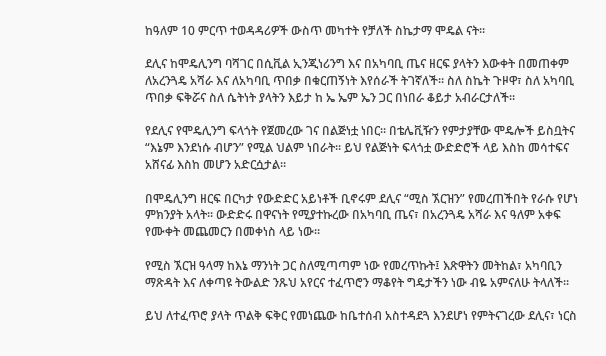ከዓለም 10 ምርጥ ተወዳዳሪዎች ውስጥ መካተት የቻለች ስኬታማ ሞዴል ናት።

ደሊና ከሞዴሊንግ ባሻገር በሲቪል ኢንጂነሪንግ እና በአካባቢ ጤና ዘርፍ ያላትን እውቀት በመጠቀም ለአረንጓዴ አሻራ እና ለአካባቢ ጥበቃ በቁርጠኝነት እየሰራች ትገኛለች። ስለ ስኬት ጉዞዋ፣ ስለ አካባቢ ጥበቃ ፍቅሯና ስለ ሴትነት ያላትን እይታ ከ ኤ ኤም ኤን ጋር በነበራ ቆይታ አብራርታለች፡፡

የደሊና የሞዴሊንግ ፍላጎት የጀመረው ገና በልጅነቷ ነበር። በቴሌቪዥን የምታያቸው ሞዴሎች ይስቧትና “እኔም እንደነሱ ብሆን” የሚል ህልም ነበራት። ይህ የልጅነት ፍላጎቷ ውድድሮች ላይ እስከ መሳተፍና አሸናፊ እስከ መሆን አድርሷታል።

በሞዴሊንግ ዘርፍ በርካታ የውድድር አይነቶች ቢኖሩም ደሊና “ሚስ ኧርዝን” የመረጠችበት የራሱ የሆነ ምክንያት አላት። ውድድሩ በዋናነት የሚያተኩረው በአካባቢ ጤና፣ በአረንጓዴ አሻራ እና ዓለም አቀፍ የሙቀት መጨመርን በመቀነስ ላይ ነው።

የሚስ ኧርዝ ዓላማ ከእኔ ማንነት ጋር ስለሚጣጣም ነው የመረጥኩት፤ እጽዋትን መትከል፣ አካባቢን ማጽዳት እና ለቀጣዩ ትውልድ ንጹህ አየርና ተፈጥሮን ማቆየት ግዴታችን ነው ብዬ አምናለሁ ትላለች።

ይህ ለተፈጥሮ ያላት ጥልቅ ፍቅር የመነጨው ከቤተሰብ አስተዳደጓ እንደሆነ የምትናገረው ደሊና፣ ነርስ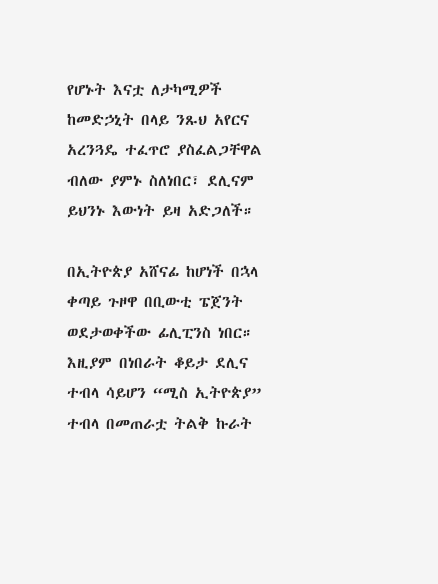የሆኑት እናቷ ለታካሚዎች ከመድኃኒት በላይ ንጹህ አየርና አረንጓዴ ተፈጥሮ ያስፈልጋቸዋል ብለው ያምኑ ስለነበር፣ ደሊናም ይህንኑ እውነት ይዛ አድጋለች።

በኢትዮጵያ አሸናፊ ከሆነች በኋላ ቀጣይ ጉዞዋ በቢውቲ ፔጀንት ወደታወቀችው ፊሊፒንስ ነበር። እዚያም በነበራት ቆይታ ደሊና ተብላ ሳይሆን “ሚስ ኢትዮጵያ” ተብላ በመጠራቷ ትልቅ ኩራት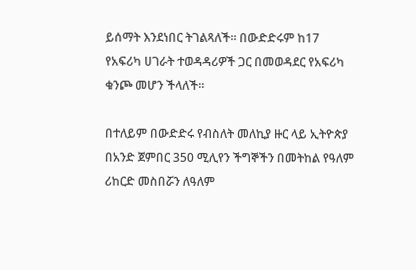ይሰማት እንደነበር ትገልጻለች። በውድድሩም ከ17 የአፍሪካ ሀገራት ተወዳዳሪዎች ጋር በመወዳደር የአፍሪካ ቁንጮ መሆን ችላለች።

በተለይም በውድድሩ የብስለት መለኪያ ዙር ላይ ኢትዮጵያ በአንድ ጀምበር 350 ሚሊየን ችግኞችን በመትከል የዓለም ሪከርድ መስበሯን ለዓለም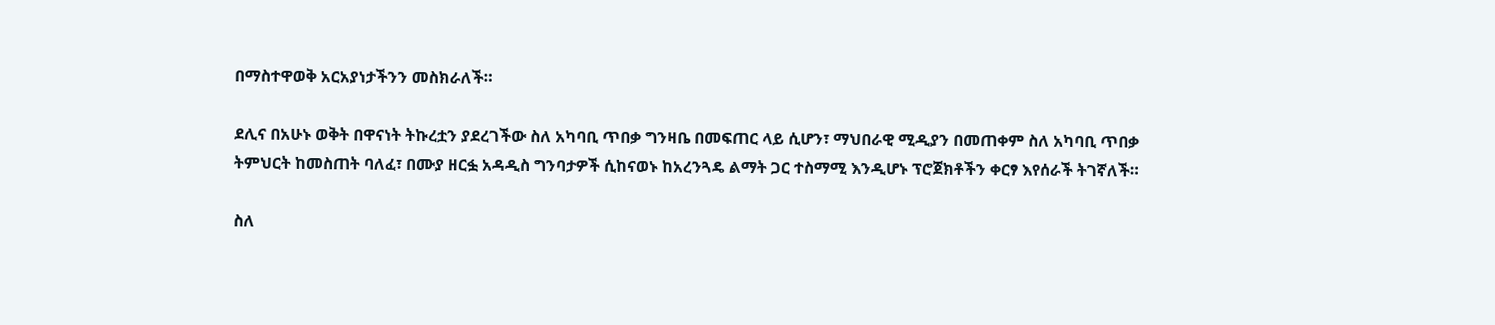በማስተዋወቅ አርአያነታችንን መስክራለች።

ደሊና በአሁኑ ወቅት በዋናነት ትኩረቷን ያደረገችው ስለ አካባቢ ጥበቃ ግንዛቤ በመፍጠር ላይ ሲሆን፣ ማህበራዊ ሚዲያን በመጠቀም ስለ አካባቢ ጥበቃ ትምህርት ከመስጠት ባለፈ፣ በሙያ ዘርፏ አዳዲስ ግንባታዎች ሲከናወኑ ከአረንጓዴ ልማት ጋር ተስማሚ እንዲሆኑ ፕሮጀክቶችን ቀርፃ እየሰራች ትገኛለች።

ስለ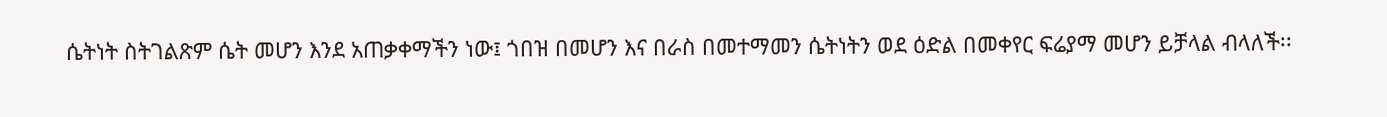ሴትነት ስትገልጽም ሴት መሆን እንደ አጠቃቀማችን ነው፤ ጎበዝ በመሆን እና በራስ በመተማመን ሴትነትን ወደ ዕድል በመቀየር ፍሬያማ መሆን ይቻላል ብላለች፡፡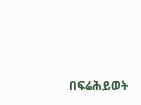በፍሬሕይወት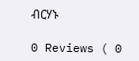ብርሃኑ

0 Reviews ( 0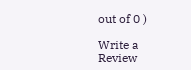out of 0 )

Write a Review